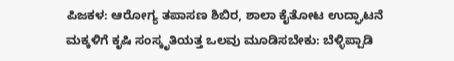ಪಿಜಕಳ: ಆರೋಗ್ಯ ತಪಾಸಣ ಶಿಬಿರ, ಶಾಲಾ ಕೈತೋಟ ಉದ್ಘಾಟನೆ ಮಕ್ಕಳಿಗೆ ಕೃಷಿ ಸಂಸ್ಕೃತಿಯತ್ತ ಒಲವು ಮೂಡಿಸಬೇಕು: ಬೆಳ್ಳಿಪ್ಪಾಡಿ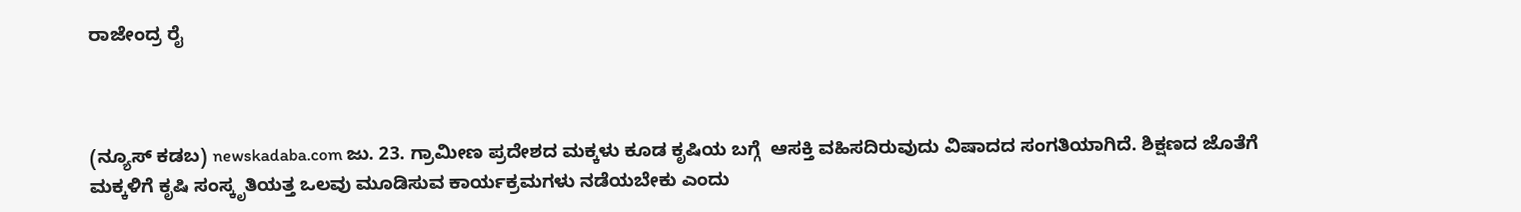ರಾಜೇಂದ್ರ ರೈ



(ನ್ಯೂಸ್ ಕಡಬ) newskadaba.com ಜು. 23. ಗ್ರಾಮೀಣ ಪ್ರದೇಶದ ಮಕ್ಕಳು ಕೂಡ ಕೃಷಿಯ ಬಗ್ಗೆ  ಆಸಕ್ತಿ ವಹಿಸದಿರುವುದು ವಿಷಾದದ ಸಂಗತಿಯಾಗಿದೆ. ಶಿಕ್ಷಣದ ಜೊತೆಗೆ ಮಕ್ಕಳಿಗೆ ಕೃಷಿ ಸಂಸ್ಕೃತಿಯತ್ತ ಒಲವು ಮೂಡಿಸುವ ಕಾರ್ಯಕ್ರಮಗಳು ನಡೆಯಬೇಕು ಎಂದು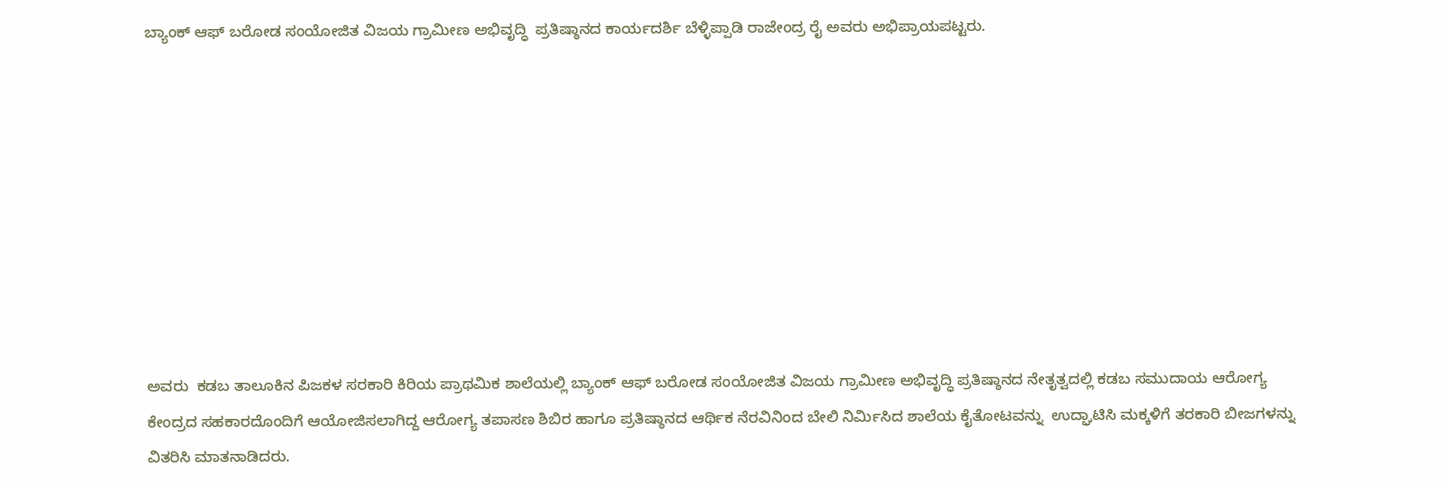ಬ್ಯಾಂಕ್‌ ಆಫ್‌ ಬರೋಡ ಸಂಯೋಜಿತ ವಿಜಯ ಗ್ರಾಮೀಣ ಅಭಿವೃದ್ಧಿ  ಪ್ರತಿಷ್ಠಾನದ ಕಾರ್ಯದರ್ಶಿ ಬೆಳ್ಳಿಪ್ಪಾಡಿ ರಾಜೇಂದ್ರ ರೈ ಅವರು ಅಭಿಪ್ರಾಯಪಟ್ಟರು.









ಅವರು  ಕಡಬ ತಾಲೂಕಿನ ಪಿಜಕಳ ಸರಕಾರಿ ಕಿರಿಯ ಪ್ರಾಥಮಿಕ ಶಾಲೆಯಲ್ಲಿ ಬ್ಯಾಂಕ್‌ ಆಫ್‌ ಬರೋಡ ಸಂಯೋಜಿತ ವಿಜಯ ಗ್ರಾಮೀಣ ಅಭಿವೃದ್ಧಿ ಪ್ರತಿಷ್ಠಾನದ ನೇತೃತ್ವದಲ್ಲಿ ಕಡಬ ಸಮುದಾಯ ಆರೋಗ್ಯ ಕೇಂದ್ರದ ಸಹಕಾರದೊಂದಿಗೆ ಆಯೋಜಿಸಲಾಗಿದ್ದ ಆರೋಗ್ಯ ತಪಾಸಣ ಶಿಬಿರ ಹಾಗೂ ಪ್ರತಿಷ್ಠಾನದ ಆರ್ಥಿಕ ನೆರವಿನಿಂದ ಬೇಲಿ ನಿರ್ಮಿಸಿದ ಶಾಲೆಯ ಕೈತೋಟವನ್ನು  ಉದ್ಘಾಟಿಸಿ ಮಕ್ಕಳಿಗೆ ತರಕಾರಿ ಬೀಜಗಳನ್ನು ವಿತರಿಸಿ ಮಾತನಾಡಿದರು.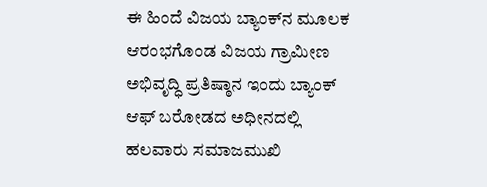ಈ ಹಿಂದೆ ವಿಜಯ ಬ್ಯಾಂಕ್‌ನ ಮೂಲಕ ಆರಂಭಗೊಂಡ ವಿಜಯ ಗ್ರಾಮೀಣ ಅಭಿವೃದ್ಧಿ ಪ್ರತಿಷ್ಠಾನ ಇಂದು ಬ್ಯಾಂಕ್‌ ಆಫ್‌ ಬರೋಡದ ಅಧೀನದಲ್ಲಿ ಹಲವಾರು ಸಮಾಜಮುಖಿ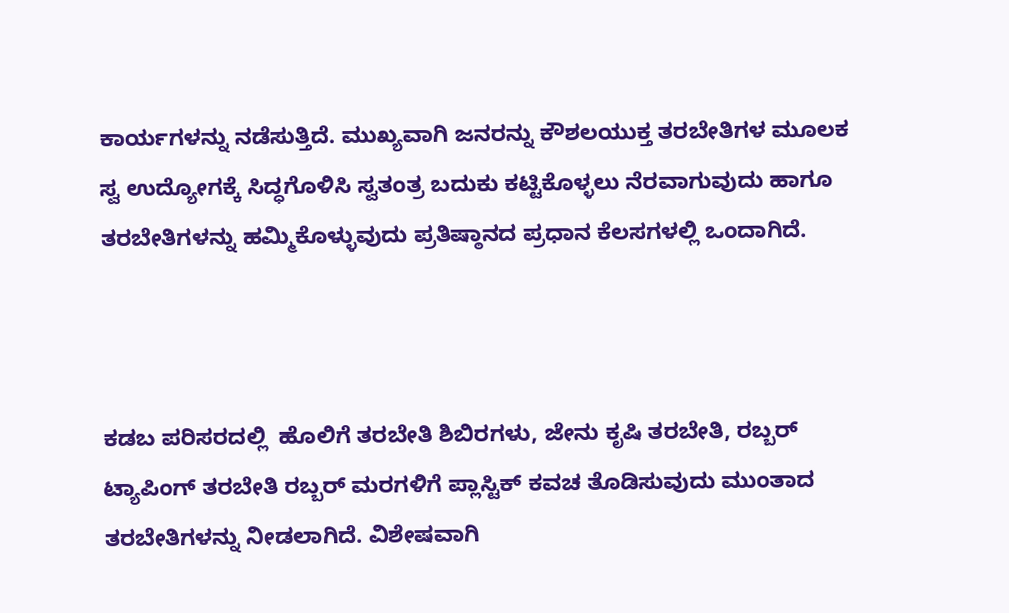ಕಾರ್ಯಗಳನ್ನು ನಡೆಸುತ್ತಿದೆ. ಮುಖ್ಯವಾಗಿ ಜನರನ್ನು ಕೌಶಲಯುಕ್ತ ತರಬೇತಿಗಳ ಮೂಲಕ ಸ್ವ ಉದ್ಯೋಗಕ್ಕೆ ಸಿದ್ಧಗೊಳಿಸಿ ಸ್ವತಂತ್ರ ಬದುಕು ಕಟ್ಟಿಕೊಳ್ಳಲು ನೆರವಾಗುವುದು ಹಾಗೂ ತರಬೇತಿಗಳನ್ನು ಹಮ್ಮಿಕೊಳ್ಳುವುದು ಪ್ರತಿಷ್ಠಾನದ ಪ್ರಧಾನ ಕೆಲಸಗಳಲ್ಲಿ ಒಂದಾಗಿದೆ.



ಕಡಬ ಪರಿಸರದಲ್ಲಿ  ಹೊಲಿಗೆ ತರಬೇತಿ ಶಿಬಿರಗಳು, ಜೇನು ಕೃಷಿ ತರಬೇತಿ, ರಬ್ಬರ್‌ ಟ್ಯಾಪಿಂಗ್‌ ತರಬೇತಿ ರಬ್ಬರ್‌ ಮರಗಳಿಗೆ ಪ್ಲಾಸ್ಟಿಕ್‌ ಕವಚ ತೊಡಿಸುವುದು ಮುಂತಾದ ತರಬೇತಿಗಳನ್ನು ನೀಡಲಾಗಿದೆ. ವಿಶೇಷವಾಗಿ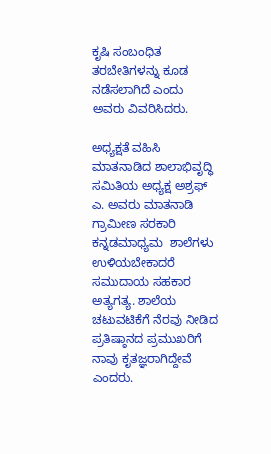ಕೃಷಿ ಸಂಬಂಧಿತ ತರಬೇತಿಗಳನ್ನು ಕೂಡ ನಡೆಸಲಾಗಿದೆ ಎಂದು  ಅವರು ವಿವರಿಸಿದರು.

ಅಧ್ಯಕ್ಷತೆ ವಹಿಸಿ ಮಾತನಾಡಿದ ಶಾಲಾಭಿವೃದ್ಧಿ ಸಮಿತಿಯ ಅಧ್ಯಕ್ಷ ಅಶ್ರಫ್‌  ಎ. ಅವರು ಮಾತನಾಡಿ  ಗ್ರಾಮೀಣ ಸರಕಾರಿ ಕನ್ನಡಮಾಧ್ಯಮ  ಶಾಲೆಗಳು ಉಳಿಯಬೇಕಾದರೆ ಸಮುದಾಯ ಸಹಕಾರ ಅತ್ಯಗತ್ಯ. ಶಾಲೆಯ ಚಟುವಟಿಕೆಗೆ ನೆರವು ನೀಡಿದ ಪ್ರತಿಷ್ಠಾನದ ಪ್ರಮುಖರಿಗೆ ನಾವು ಕೃತಜ್ಞರಾಗಿದ್ದೇವೆ ಎಂದರು.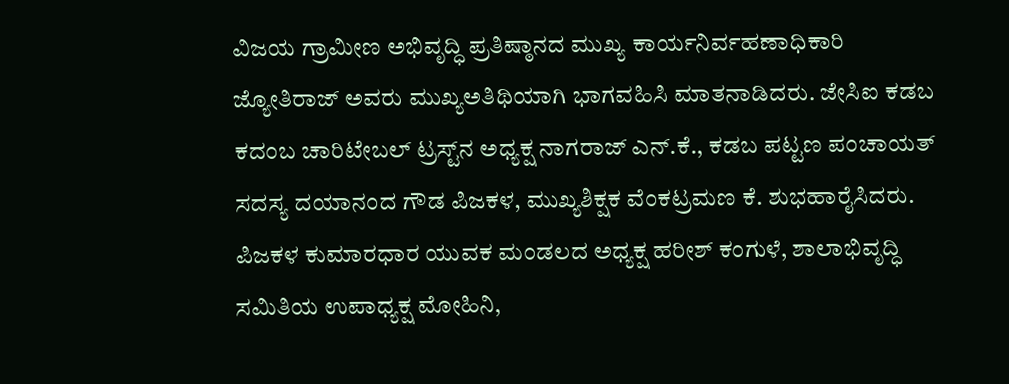ವಿಜಯ ಗ್ರಾಮೀಣ ಅಭಿವೃದ್ಧಿ ಪ್ರತಿಷ್ಠಾನದ ಮುಖ್ಯ ಕಾರ್ಯನಿರ್ವಹಣಾಧಿಕಾರಿ ಜ್ಯೋತಿರಾಜ್‌ ಅವರು ಮುಖ್ಯಅತಿಥಿಯಾಗಿ ಭಾಗವಹಿಸಿ ಮಾತನಾಡಿದರು. ಜೇಸಿಐ ಕಡಬ ಕದಂಬ ಚಾರಿಟೇಬಲ್‌ ಟ್ರಸ್ಟ್‌ನ ಅಧ್ಯಕ್ಷ ನಾಗರಾಜ್‌ ಎನ್‌.ಕೆ., ಕಡಬ ಪಟ್ಟಣ ಪಂಚಾಯತ್‌ ಸದಸ್ಯ ದಯಾನಂದ ಗೌಡ ಪಿಜಕಳ, ಮುಖ್ಯಶಿಕ್ಷಕ ವೆಂಕಟ್ರಮಣ ಕೆ. ಶುಭಹಾರೈಸಿದರು. ಪಿಜಕಳ ಕುಮಾರಧಾರ ಯುವಕ ಮಂಡಲದ ಅಧ್ಯಕ್ಷ ಹರೀಶ್‌ ಕಂಗುಳೆ, ಶಾಲಾಭಿವೃದ್ಧಿ ಸಮಿತಿಯ ಉಪಾಧ್ಯಕ್ಷ ಮೋಹಿನಿ,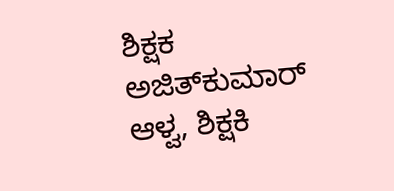ಶಿಕ್ಷಕ ಅಜಿತ್‌ಕುಮಾರ್‌ ಆಳ್ವ, ಶಿಕ್ಷಕಿ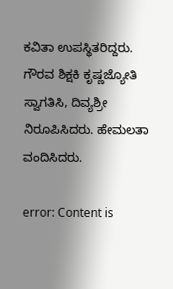ಕವಿತಾ ಉಪಸ್ಥಿತರಿದ್ದರು. ಗೌರವ ಶಿಕ್ಷಕಿ ಕೃಷ್ಣಜ್ಯೋತಿ ಸ್ವಾಗತಿಸಿ, ದಿವ್ಯಶ್ರೀ  ನಿರೂಪಿಸಿದರು. ಹೇಮಲತಾ  ವಂದಿಸಿದರು.

error: Content is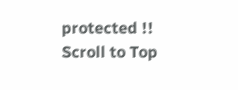protected !!
Scroll to Top